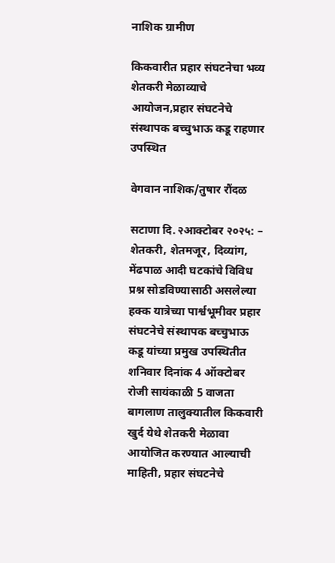नाशिक ग्रामीण

किकवारीत प्रहार संघटनेचा भव्य शेतकरी मेळाव्याचे आयोजन,प्रहार संघटनेचे संस्थापक बच्चुभाऊ कडू राहणार उपस्थित

वेगवान नाशिक/तुषार रौंदळ

सटाणा दि.२आक्टोबर २०२५: – शेतकरी, शेतमजूर, दिव्यांग, मेंढपाळ आदी घटकांचे विविध प्रश्न सोडविण्यासाठी असलेल्या हक्क यात्रेच्या पार्श्वभूमीवर प्रहार संघटनेचे संस्थापक बच्चुभाऊ कडू यांच्या प्रमुख उपस्थितीत शनिवार दिनांक 4 ऑक्टोबर रोजी सायंकाळी 5 वाजता बागलाण तालुक्यातील किकवारी खुर्द येथे शेतकरी मेळावा आयोजित करण्यात आल्याची माहिती, प्रहार संघटनेचे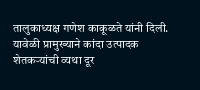तालुकाध्यक्ष गणेश काकूळते यांनी दिली.
यावेळी प्रामुख्याने कांदा उत्पादक शेतकऱ्यांची व्यथा दूर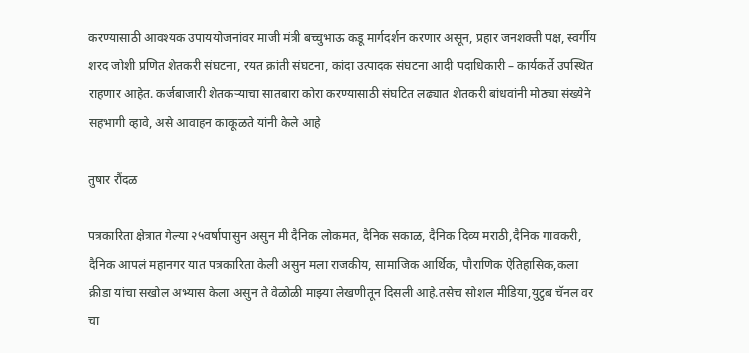करण्यासाठी आवश्यक उपाययोजनांवर माजी मंत्री बच्चुभाऊ कडू मार्गदर्शन करणार असून, प्रहार जनशक्ती पक्ष, स्वर्गीय शरद जोशी प्रणित शेतकरी संघटना, रयत क्रांती संघटना, कांदा उत्पादक संघटना आदी पदाधिकारी – कार्यकर्ते उपस्थित राहणार आहेत. कर्जबाजारी शेतकऱ्याचा सातबारा कोरा करण्यासाठी संघटित लढ्यात शेतकरी बांधवांनी मोठ्या संख्येने सहभागी व्हावे, असे आवाहन काकूळते यांनी केले आहे

तुषार रौंदळ

पत्रकारिता क्षेत्रात गेल्या २५वर्षापासुन असुन मी दैनिक लोकमत, दैनिक सकाळ, दैनिक दिव्य मराठी,दैनिक गावकरी, दैनिक आपलं महानगर यात पत्रकारिता केली असुन मला राजकीय, सामाजिक आर्थिक, पौराणिक ऐतिहासिक,कला क्रीडा यांचा सखोल अभ्यास केला असुन ते वेळोळी माझ्या लेखणीतून दिसली आहे.तसेच सोशल मीडिया,युटुब चॅनल वर चा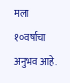मला १०वर्षाचा अनुभव आहे.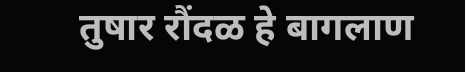तुषार रौंदळ हे बागलाण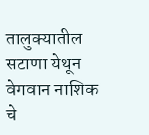तालुक्यातील सटाणा येथून वेगवान नाशिक चे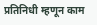प्रतिनिधी म्हणून काम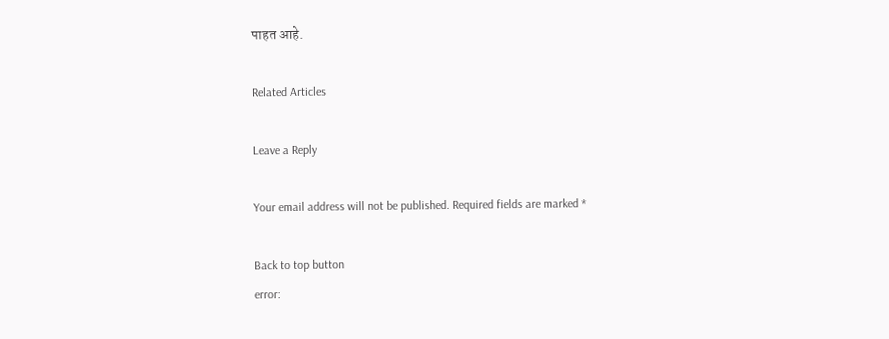पाहत आहे.

Related Articles

Leave a Reply

Your email address will not be published. Required fields are marked *

Back to top button
error: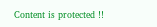Content is protected !!